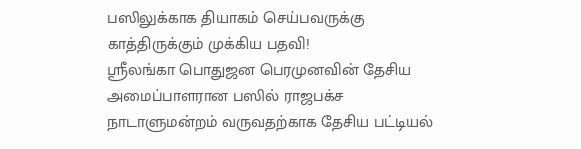பஸிலுக்காக தியாகம் செய்பவருக்கு காத்திருக்கும் முக்கிய பதவி!
ஶ்ரீலங்கா பொதுஜன பெரமுனவின் தேசிய அமைப்பாளரான பஸில் ராஜபக்ச நாடாளுமன்றம் வருவதற்காக தேசிய பட்டியல்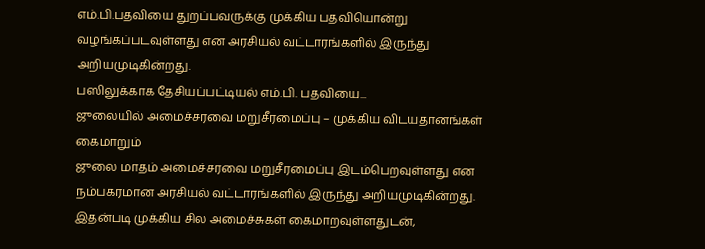எம்.பி.பதவியை துறப்பவருக்கு முக்கிய பதவியொன்று வழங்கப்படவுள்ளது என அரசியல் வட்டாரங்களில் இருந்து அறியமுடிகின்றது.
பஸிலுக்காக தேசியப்பட்டியல் எம்.பி. பதவியை...
ஜுலையில் அமைச்சரவை மறுசீரமைப்பு – முக்கிய விடயதானங்கள் கைமாறும்
ஜுலை மாதம் அமைச்சரவை மறுசீரமைப்பு இடம்பெறவுள்ளது என நம்பகரமான அரசியல் வட்டாரங்களில் இருந்து அறியமுடிகின்றது.
இதன்படி முக்கிய சில அமைச்சுகள் கைமாறவுள்ளதுடன்,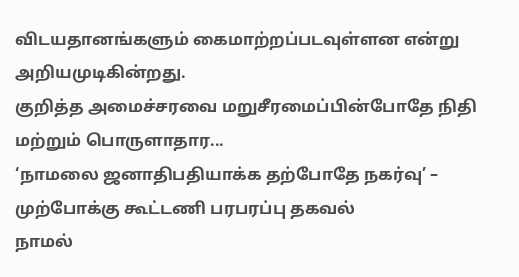விடயதானங்களும் கைமாற்றப்படவுள்ளன என்று அறியமுடிகின்றது.
குறித்த அமைச்சரவை மறுசீரமைப்பின்போதே நிதி மற்றும் பொருளாதார...
‘நாமலை ஜனாதிபதியாக்க தற்போதே நகர்வு’ – முற்போக்கு கூட்டணி பரபரப்பு தகவல்
நாமல்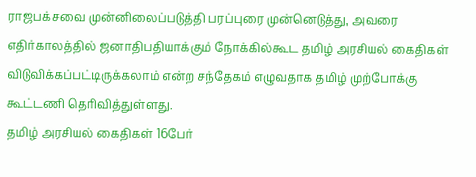ராஜபக்சவை முன்னிலைப்படுத்தி பரப்புரை முன்னெடுத்து, அவரை எதிர்காலத்தில் ஜனாதிபதியாக்கும் நோக்கில்கூட தமிழ் அரசியல் கைதிகள் விடுவிக்கப்பட்டிருக்கலாம் என்ற சந்தேகம் எழுவதாக தமிழ் முற்போக்கு கூட்டணி தெரிவித்துள்ளது.
தமிழ் அரசியல் கைதிகள் 16பேர்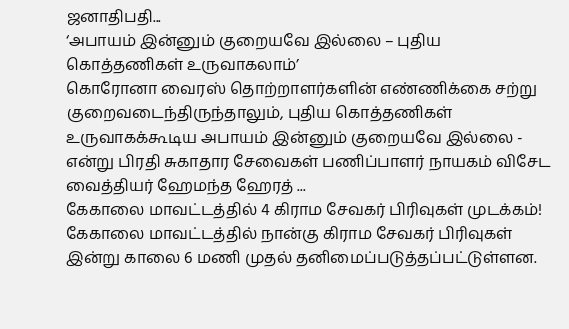ஜனாதிபதி...
‘அபாயம் இன்னும் குறையவே இல்லை – புதிய கொத்தணிகள் உருவாகலாம்’
கொரோனா வைரஸ் தொற்றாளர்களின் எண்ணிக்கை சற்று குறைவடைந்திருந்தாலும், புதிய கொத்தணிகள் உருவாகக்கூடிய அபாயம் இன்னும் குறையவே இல்லை - என்று பிரதி சுகாதார சேவைகள் பணிப்பாளர் நாயகம் விசேட வைத்தியர் ஹேமந்த ஹேரத் ...
கேகாலை மாவட்டத்தில் 4 கிராம சேவகர் பிரிவுகள் முடக்கம்!
கேகாலை மாவட்டத்தில் நான்கு கிராம சேவகர் பிரிவுகள் இன்று காலை 6 மணி முதல் தனிமைப்படுத்தப்பட்டுள்ளன.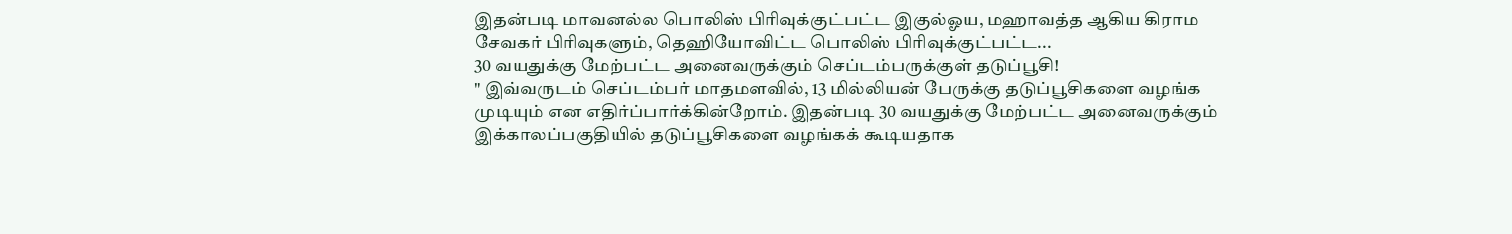இதன்படி மாவனல்ல பொலிஸ் பிரிவுக்குட்பட்ட இகுல்ஓய, மஹாவத்த ஆகிய கிராம சேவகர் பிரிவுகளும், தெஹியோவிட்ட பொலிஸ் பிரிவுக்குட்பட்ட...
30 வயதுக்கு மேற்பட்ட அனைவருக்கும் செப்டம்பருக்குள் தடுப்பூசி!
" இவ்வருடம் செப்டம்பர் மாதமளவில், 13 மில்லியன் பேருக்கு தடுப்பூசிகளை வழங்க முடியும் என எதிர்ப்பார்க்கின்றோம். இதன்படி 30 வயதுக்கு மேற்பட்ட அனைவருக்கும் இக்காலப்பகுதியில் தடுப்பூசிகளை வழங்கக் கூடியதாக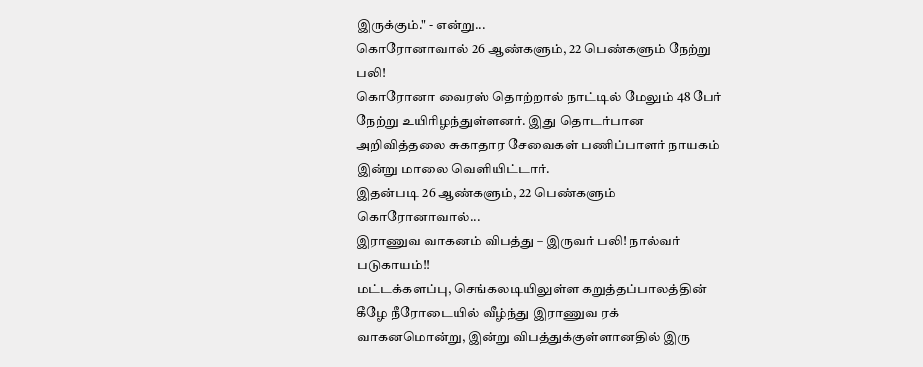இருக்கும்." - என்று...
கொரோனாவால் 26 ஆண்களும், 22 பெண்களும் நேற்று பலி!
கொரோனா வைரஸ் தொற்றால் நாட்டில் மேலும் 48 பேர் நேற்று உயிரிழந்துள்ளனர். இது தொடர்பான அறிவித்தலை சுகாதார சேவைகள் பணிப்பாளர் நாயகம் இன்று மாலை வெளியிட்டார்.
இதன்படி 26 ஆண்களும், 22 பெண்களும் கொரோனாவால்...
இராணுவ வாகனம் விபத்து – இருவர் பலி! நால்வர் படுகாயம்!!
மட்டக்களப்பு, செங்கலடியிலுள்ள கறுத்தப்பாலத்தின் கீழே நீரோடையில் வீழ்ந்து இராணுவ ரக் வாகனமொன்று, இன்று விபத்துக்குள்ளானதில் இரு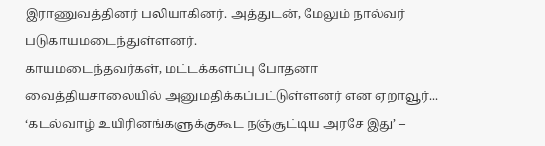இராணுவத்தினர் பலியாகினர். அத்துடன், மேலும் நால்வர் படுகாயமடைந்துள்ளனர்.
காயமடைந்தவர்கள், மட்டக்களப்பு போதனா வைத்தியசாலையில் அனுமதிக்கப்பட்டுள்ளனர் என ஏறாவூர்...
‘கடல்வாழ் உயிரினங்களுக்குகூட நஞ்சூட்டிய அரசே இது’ –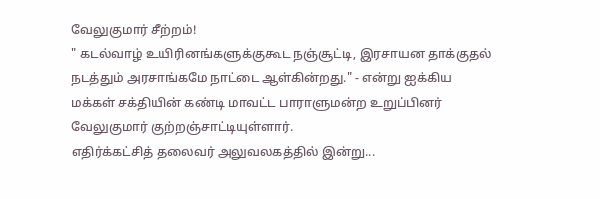வேலுகுமார் சீற்றம்!
" கடல்வாழ் உயிரினங்களுக்குகூட நஞ்சூட்டி, இரசாயன தாக்குதல் நடத்தும் அரசாங்கமே நாட்டை ஆள்கின்றது." - என்று ஐக்கிய மக்கள் சக்தியின் கண்டி மாவட்ட பாராளுமன்ற உறுப்பினர் வேலுகுமார் குற்றஞ்சாட்டியுள்ளார்.
எதிர்க்கட்சித் தலைவர் அலுவலகத்தில் இன்று...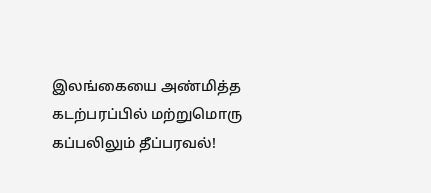இலங்கையை அண்மித்த கடற்பரப்பில் மற்றுமொரு கப்பலிலும் தீப்பரவல்!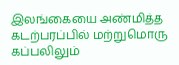இலங்கையை அண்மித்த கடற்பரப்பில் மற்றுமொரு கப்பலிலும்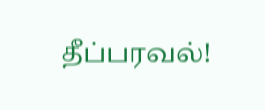தீப்பரவல்!